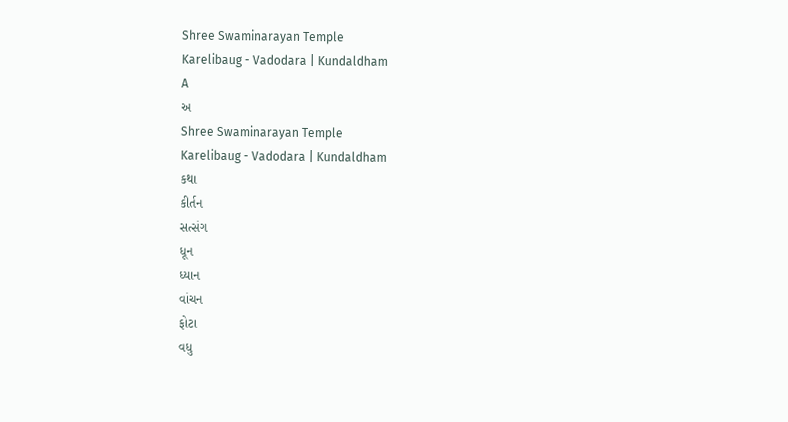Shree Swaminarayan Temple
Karelibaug - Vadodara | Kundaldham
A
અ
Shree Swaminarayan Temple
Karelibaug - Vadodara | Kundaldham
કથા
કીર્તન
સત્સંગ
ધૂન
ધ્યાન
વાંચન
ફોટા
વધુ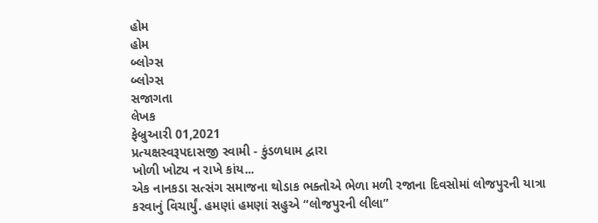હોમ
હોમ
બ્લોગ્સ
બ્લોગ્સ
સજાગતા
લેખક
ફેબ્રુઆરી 01,2021
પ્રત્યક્ષસ્વરૂપદાસજી સ્વામી - કુંડળધામ દ્વારા
ખોળી ખોટ્ય ન રાખે કાંય...
એક નાનકડા સત્સંગ સમાજના થોડાક ભક્તોએ ભેળા મળી રજાના દિવસોમાં લોજપુરની યાત્રા કરવાનું વિચાર્યું. હમણાં હમણાં સહુએ “લોજપુરની લીલા”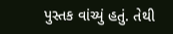પુસ્તક વાંચ્યું હતું. તેથી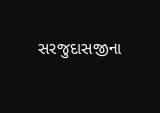સરજુદાસજીના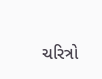ચરિત્રો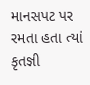માનસપટ પર રમતા હતા ત્યાં
કૃતજ્ઞી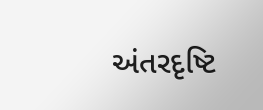અંતરદૃષ્ટિ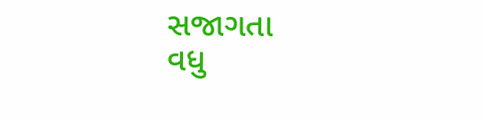સજાગતા
વધુ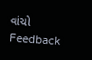વાંચો
Feedback